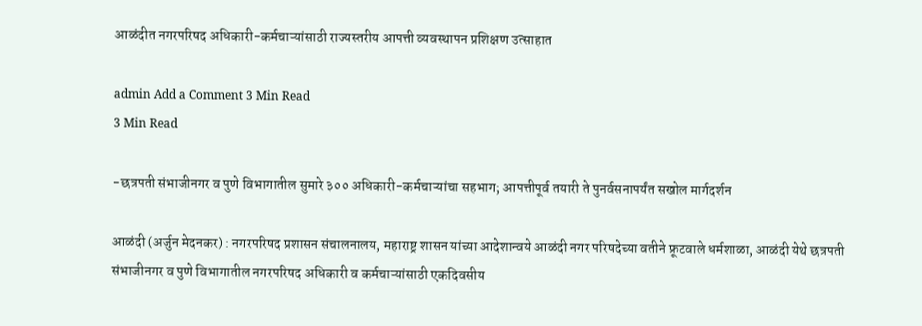आळंदीत नगरपरिषद अधिकारी-कर्मचाऱ्यांसाठी राज्यस्तरीय आपत्ती व्यवस्थापन प्रशिक्षण उत्साहात

admin Add a Comment 3 Min Read
3 Min Read

-छत्रपती संभाजीनगर व पुणे विभागातील सुमारे ३०० अधिकारी-कर्मचाऱ्यांचा सहभाग; आपत्तीपूर्व तयारी ते पुनर्वसनापर्यंत सखोल मार्गदर्शन

आळंदी (अर्जुन मेदनकर) : नगरपरिषद प्रशासन संचालनालय, महाराष्ट्र शासन यांच्या आदेशान्वये आळंदी नगर परिषदेच्या वतीने फ्रूटवाले धर्मशाळा, आळंदी येथे छत्रपती संभाजीनगर व पुणे विभागातील नगरपरिषद अधिकारी व कर्मचाऱ्यांसाठी एकदिवसीय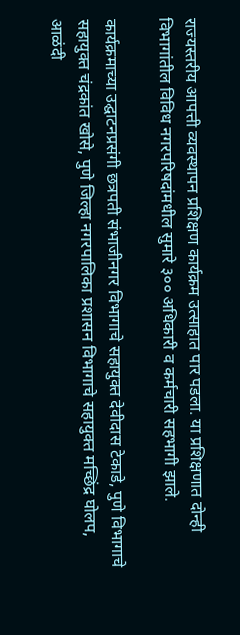राज्यस्तरीय आपत्ती व्यवस्थापन प्रशिक्षण कार्यक्रम उत्साहात पार पडला. या प्रशिक्षणात दोन्ही विभागांतील विविध नगरपरिषदांमधील सुमारे ३०० अधिकारी व कर्मचारी सहभागी झाले.

कार्यक्रमाच्या उद्घाटनप्रसंगी छत्रपती संभाजीनगर विभागाचे सहायुक्त देवीदास टेकाडे, पुणे विभागाचे सहायुक्त चंद्रकांत खोसे, पुणे जिल्हा नगरपालिका प्रशासन विभागाचे सहायुक्त मच्छिंद्र घोलप, आळंदी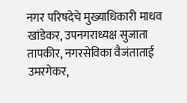नगर परिषदेचे मुख्याधिकारी माधव खांडेकर, उपनगराध्यक्ष सुजाता तापकीर, नगरसेविका वैजंताताई उमरगेकर,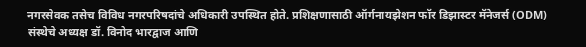नगरसेवक तसेच विविध नगरपरिषदांचे अधिकारी उपस्थित होते. प्रशिक्षणासाठी ऑर्गनायझेशन फॉर डिझास्टर मॅनेजर्स (ODM) संस्थेचे अध्यक्ष डॉ. विनोद भारद्वाज आणि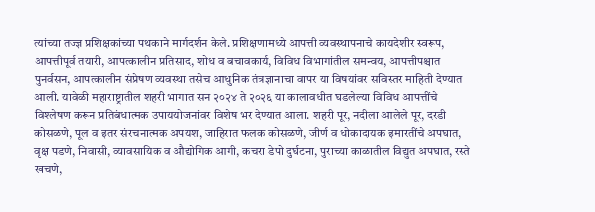त्यांच्या तज्ज्ञ प्रशिक्षकांच्या पथकाने मार्गदर्शन केले. प्रशिक्षणामध्ये आपत्ती व्यवस्थापनाचे कायदेशीर स्वरूप, आपत्तीपूर्व तयारी, आपत्कालीन प्रतिसाद, शोध व बचावकार्य, विविध विभागांतील समन्वय, आपत्तीपश्चात पुनर्वसन, आपत्कालीन संप्रेषण व्यवस्था तसेच आधुनिक तंत्रज्ञानाचा वापर या विषयांवर सविस्तर माहिती देण्यात आली. यावेळी महाराष्ट्रातील शहरी भागात सन २०२४ ते २०२६ या कालावधीत घडलेल्या विविध आपत्तींचे विश्लेषण करून प्रतिबंधात्मक उपाययोजनांवर विशेष भर देण्यात आला. शहरी पूर, नदीला आलेले पूर, दरडी कोसळणे, पूल व इतर संरचनात्मक अपयश, जाहिरात फलक कोसळणे, जीर्ण व धोकादायक इमारतींचे अपघात, वृक्ष पडणे, निवासी, व्यावसायिक व औद्योगिक आगी, कचरा डेपो दुर्घटना, पुराच्या काळातील विद्युत अपघात, रस्ते खचणे,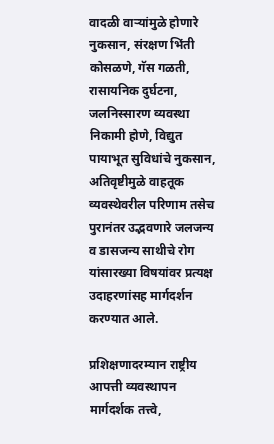वादळी वाऱ्यांमुळे होणारे नुकसान, संरक्षण भिंती कोसळणे, गॅस गळती, रासायनिक दुर्घटना, जलनिस्सारण व्यवस्था निकामी होणे, विद्युत पायाभूत सुविधांचे नुकसान, अतिवृष्टीमुळे वाहतूक व्यवस्थेवरील परिणाम तसेच पुरानंतर उद्भवणारे जलजन्य व डासजन्य साथीचे रोग यांसारख्या विषयांवर प्रत्यक्ष उदाहरणांसह मार्गदर्शन करण्यात आले.

प्रशिक्षणादरम्यान राष्ट्रीय आपत्ती व्यवस्थापन मार्गदर्शक तत्त्वे,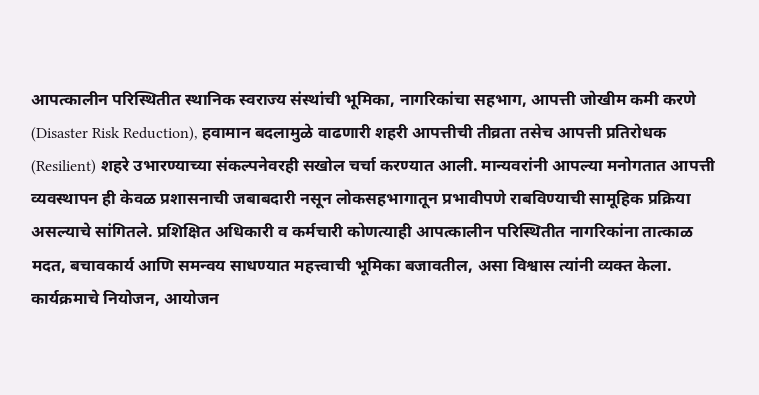आपत्कालीन परिस्थितीत स्थानिक स्वराज्य संस्थांची भूमिका, नागरिकांचा सहभाग, आपत्ती जोखीम कमी करणे (Disaster Risk Reduction), हवामान बदलामुळे वाढणारी शहरी आपत्तीची तीव्रता तसेच आपत्ती प्रतिरोधक (Resilient) शहरे उभारण्याच्या संकल्पनेवरही सखोल चर्चा करण्यात आली. मान्यवरांनी आपल्या मनोगतात आपत्ती व्यवस्थापन ही केवळ प्रशासनाची जबाबदारी नसून लोकसहभागातून प्रभावीपणे राबविण्याची सामूहिक प्रक्रिया असल्याचे सांगितले. प्रशिक्षित अधिकारी व कर्मचारी कोणत्याही आपत्कालीन परिस्थितीत नागरिकांना तात्काळ मदत, बचावकार्य आणि समन्वय साधण्यात महत्त्वाची भूमिका बजावतील, असा विश्वास त्यांनी व्यक्त केला. कार्यक्रमाचे नियोजन, आयोजन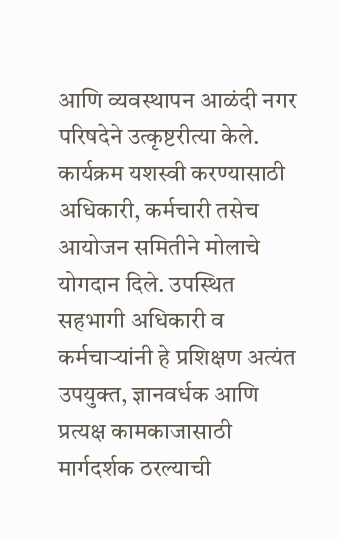आणि व्यवस्थापन आळंदी नगर परिषदेने उत्कृष्टरीत्या केले. कार्यक्रम यशस्वी करण्यासाठी अधिकारी, कर्मचारी तसेच आयोजन समितीने मोलाचे योगदान दिले. उपस्थित सहभागी अधिकारी व कर्मचाऱ्यांनी हे प्रशिक्षण अत्यंत उपयुक्त, ज्ञानवर्धक आणि प्रत्यक्ष कामकाजासाठी मार्गदर्शक ठरल्याची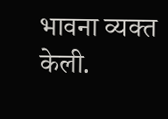भावना व्यक्त केली.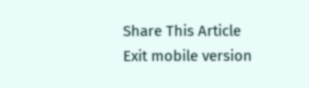Share This Article
Exit mobile version